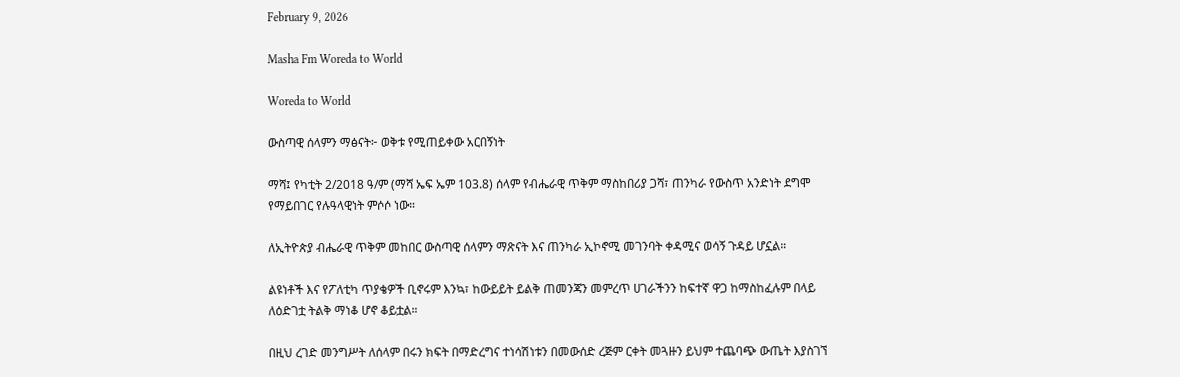February 9, 2026

Masha Fm Woreda to World

Woreda to World

ውስጣዊ ሰላምን ማፅናት፦ ወቅቱ የሚጠይቀው አርበኝነት

ማሻ፤ የካቲት 2/2018 ዓ/ም (ማሻ ኤፍ ኤም 103.8) ሰላም የብሔራዊ ጥቅም ማስከበሪያ ጋሻ፣ ጠንካራ የውስጥ አንድነት ደግሞ የማይበገር የሉዓላዊነት ምሶሶ ነው።

ለኢትዮጵያ ብሔራዊ ጥቅም መከበር ውስጣዊ ሰላምን ማጽናት እና ጠንካራ ኢኮኖሚ መገንባት ቀዳሚና ወሳኝ ጉዳይ ሆኗል።

ልዩነቶች እና የፖለቲካ ጥያቄዎች ቢኖሩም እንኳ፣ ከውይይት ይልቅ ጠመንጃን መምረጥ ሀገራችንን ከፍተኛ ዋጋ ከማስከፈሉም በላይ ለዕድገቷ ትልቅ ማነቆ ሆኖ ቆይቷል።

በዚህ ረገድ መንግሥት ለሰላም በሩን ክፍት በማድረግና ተነሳሽነቱን በመውሰድ ረጅም ርቀት መጓዙን ይህም ተጨባጭ ውጤት እያስገኘ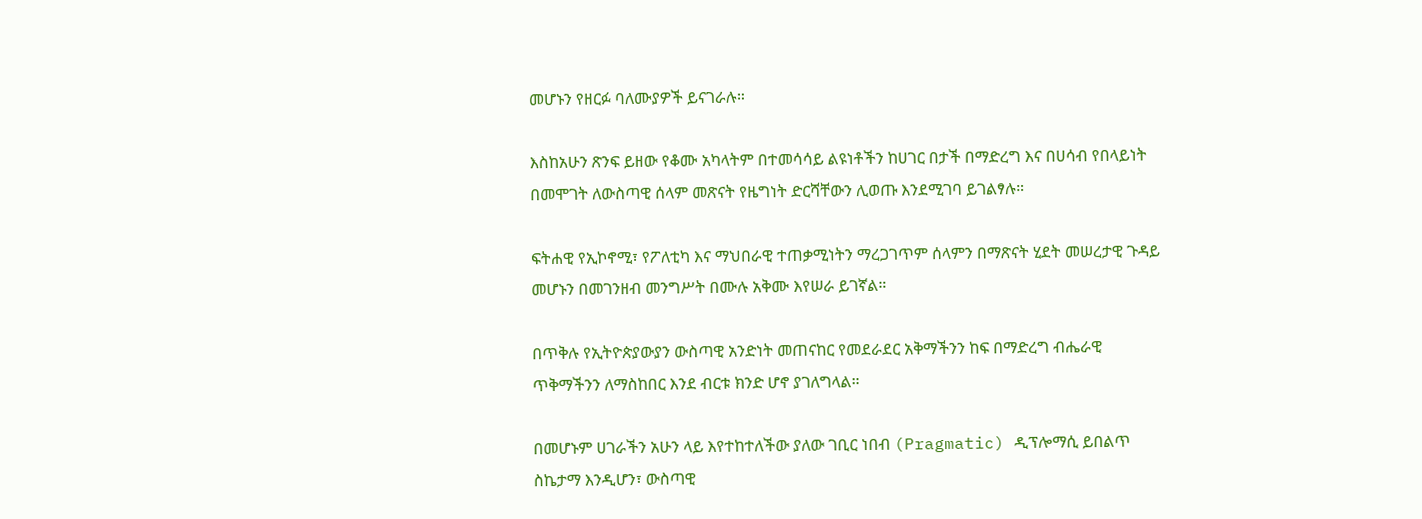መሆኑን የዘርፉ ባለሙያዎች ይናገራሉ።

እስከአሁን ጽንፍ ይዘው የቆሙ አካላትም በተመሳሳይ ልዩነቶችን ከሀገር በታች በማድረግ እና በሀሳብ የበላይነት በመሞገት ለውስጣዊ ሰላም መጽናት የዜግነት ድርሻቸውን ሊወጡ እንደሚገባ ይገልፃሉ።

ፍትሐዊ የኢኮኖሚ፣ የፖለቲካ እና ማህበራዊ ተጠቃሚነትን ማረጋገጥም ሰላምን በማጽናት ሂደት መሠረታዊ ጉዳይ መሆኑን በመገንዘብ መንግሥት በሙሉ አቅሙ እየሠራ ይገኛል።

በጥቅሉ የኢትዮጵያውያን ውስጣዊ አንድነት መጠናከር የመደራደር አቅማችንን ከፍ በማድረግ ብሔራዊ ጥቅማችንን ለማስከበር እንደ ብርቱ ክንድ ሆኖ ያገለግላል።

በመሆኑም ሀገራችን አሁን ላይ እየተከተለችው ያለው ገቢር ነበብ (Pragmatic) ዲፕሎማሲ ይበልጥ ስኬታማ እንዲሆን፣ ውስጣዊ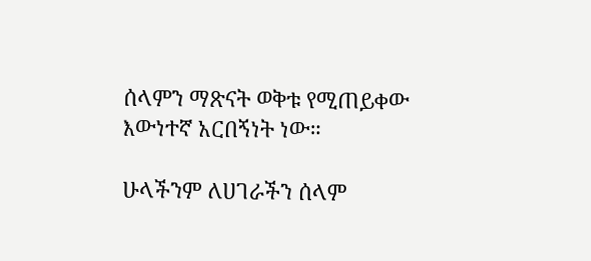ሰላምን ማጽናት ወቅቱ የሚጠይቀው እውነተኛ አርበኝነት ነው።

ሁላችንም ለሀገራችን ሰላም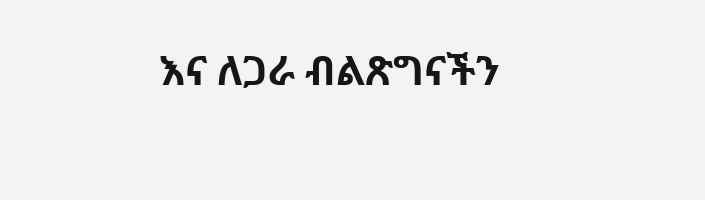እና ለጋራ ብልጽግናችን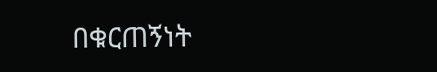በቁርጠኝነት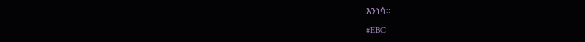እንነሳ።

#EBC